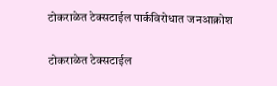टोकराळेत टेक्सटाईल पार्कविरोधात जनआक्रोश

टोकराळेत टेक्सटाईल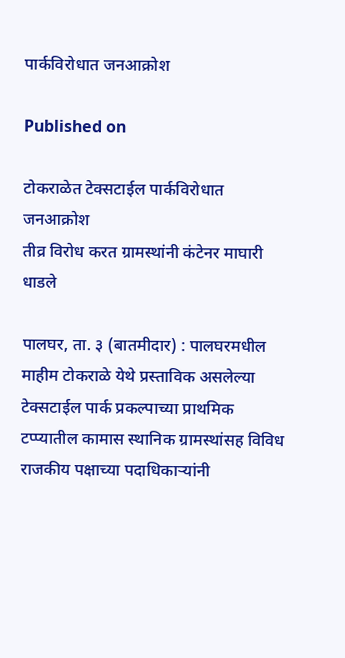पार्कविरोधात जनआक्रोश

Published on

टोकराळेत टेक्सटाईल पार्कविरोधात जनआक्रोश
तीव्र विरोध करत ग्रामस्थांनी कंटेनर माघारी धाडले

पालघर, ता. ३ (बातमीदार) : पालघरमधील माहीम टोकराळे येथे प्रस्ताविक असलेल्या टेक्सटाईल पार्क प्रकल्पाच्या प्राथमिक टप्प्यातील कामास स्थानिक ग्रामस्थांसह विविध राजकीय पक्षाच्या पदाधिकाऱ्यांनी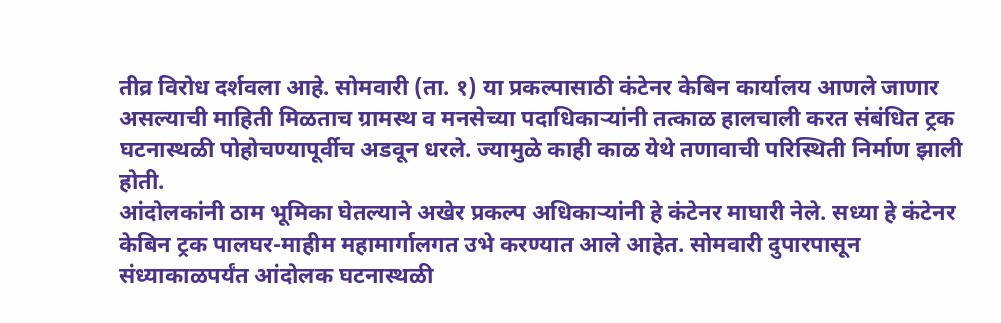तीव्र विरोध दर्शवला आहे. सोमवारी (ता. १) या प्रकल्पासाठी कंटेनर केबिन कार्यालय आणले जाणार असल्याची माहिती मिळताच ग्रामस्थ व मनसेच्या पदाधिकाऱ्यांनी तत्काळ हालचाली करत संबंधित ट्रक घटनास्थळी पोहोचण्यापूर्वीच अडवून धरले. ज्यामुळे काही काळ येथे तणावाची परिस्थिती निर्माण झाली होती.
आंदोलकांनी ठाम भूमिका घेतल्याने अखेर प्रकल्प अधिकाऱ्यांनी हे कंटेनर माघारी नेले. सध्या हे कंटेनर केबिन ट्रक पालघर-माहीम महामार्गालगत उभे करण्यात आले आहेत. सोमवारी दुपारपासून संध्याकाळपर्यंत आंदोलक घटनास्थळी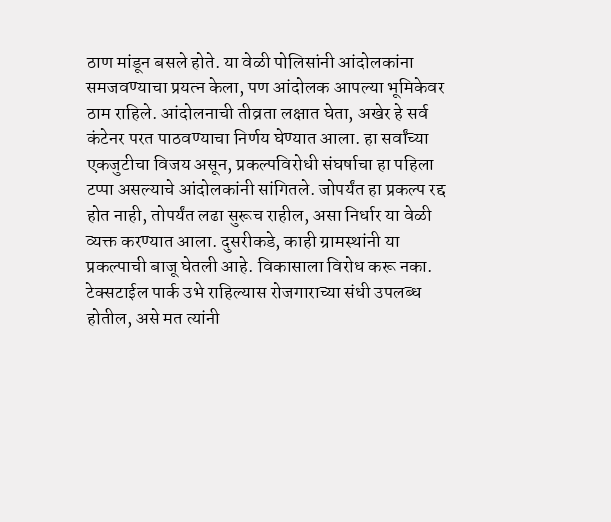ठाण मांडून बसले होते. या वेळी पोलिसांनी आंदोलकांना समजवण्याचा प्रयत्न केला, पण आंदोलक आपल्या भूमिकेवर ठाम राहिले. आंदोलनाची तीव्रता लक्षात घेता, अखेर हे सर्व कंटेनर परत पाठवण्याचा निर्णय घेण्यात आला. हा सर्वांच्या एकजुटीचा विजय असून, प्रकल्पविरोधी संघर्षाचा हा पहिला टप्पा असल्याचे आंदोलकांनी सांगितले. जोपर्यंत हा प्रकल्प रद्द होत नाही, तोपर्यंत लढा सुरूच राहील, असा निर्धार या वेळी व्यक्त करण्यात आला. दुसरीकडे, काही ग्रामस्थांनी या प्रकल्पाची बाजू घेतली आहे. विकासाला विरोध करू नका. टेक्सटाईल पार्क उभे राहिल्यास रोजगाराच्या संधी उपलब्ध होतील, असे मत त्यांनी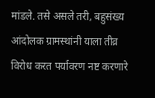मांडले. तसे असले तरी, बहुसंख्य आंदोलक ग्रामस्थांनी याला तीव्र विरोध करत पर्यावरण नष्ट करणारे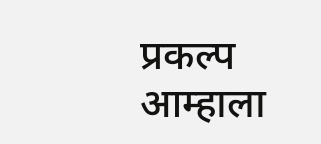प्रकल्प आम्हाला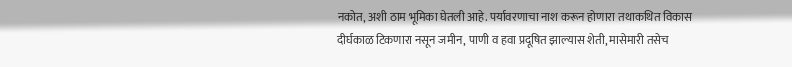नकोत, अशी ठाम भूमिका घेतली आहे. पर्यावरणाचा नाश करून होणारा तथाकथित विकास दीर्घकाळ टिकणारा नसून जमीन, पाणी व हवा प्रदूषित झाल्यास शेती, मासेमारी तसेच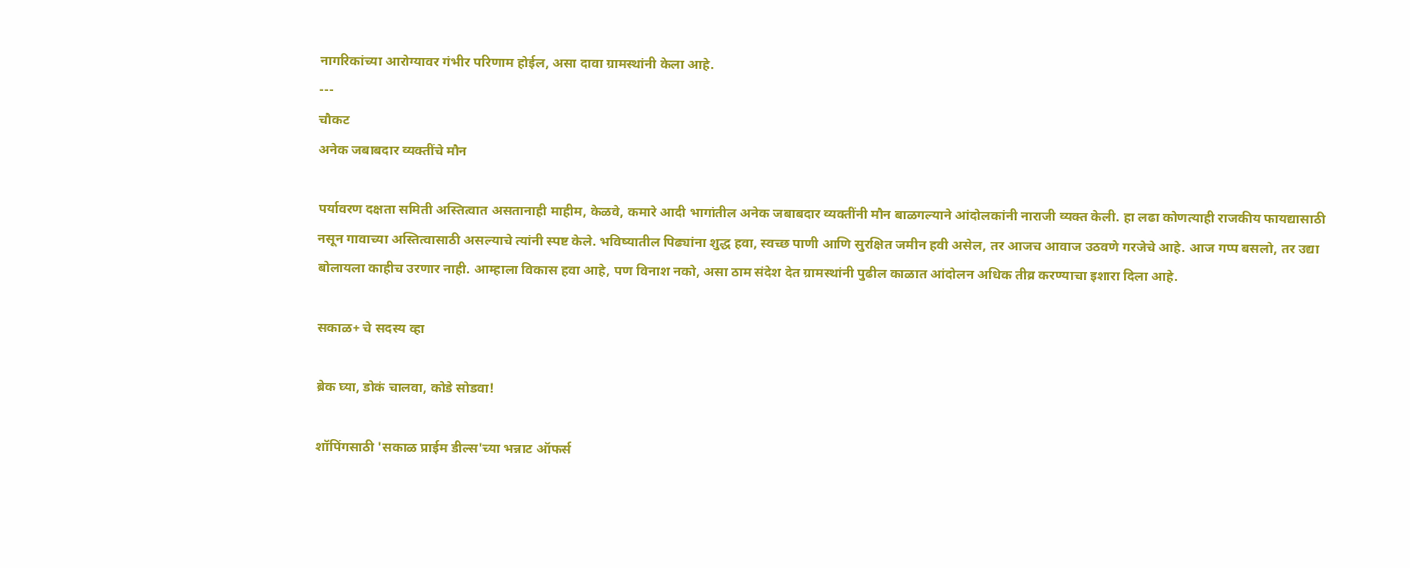नागरिकांच्या आरोग्यावर गंभीर परिणाम होईल, असा दावा ग्रामस्थांनी केला आहे.
---
चौकट
अनेक जबाबदार व्यक्तींचे मौन

पर्यावरण दक्षता समिती अस्तित्वात असतानाही माहीम, केळवे, कमारे आदी भागांतील अनेक जबाबदार व्यक्तींनी मौन बाळगल्याने आंदोलकांनी नाराजी व्यक्त केली. हा लढा कोणत्याही राजकीय फायद्यासाठी नसून गावाच्या अस्तित्वासाठी असल्याचे त्यांनी स्पष्ट केले. भविष्यातील पिढ्यांना शुद्ध हवा, स्वच्छ पाणी आणि सुरक्षित जमीन हवी असेल, तर आजच आवाज उठवणे गरजेचे आहे. आज गप्प बसलो, तर उद्या बोलायला काहीच उरणार नाही. आम्हाला विकास हवा आहे, पण विनाश नको, असा ठाम संदेश देत ग्रामस्थांनी पुढील काळात आंदोलन अधिक तीव्र करण्याचा इशारा दिला आहे.

सकाळ+ चे सदस्य व्हा

ब्रेक घ्या, डोकं चालवा, कोडे सोडवा!

शॉपिंगसाठी 'सकाळ प्राईम डील्स'च्या भन्नाट ऑफर्स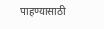पाहण्यासाठी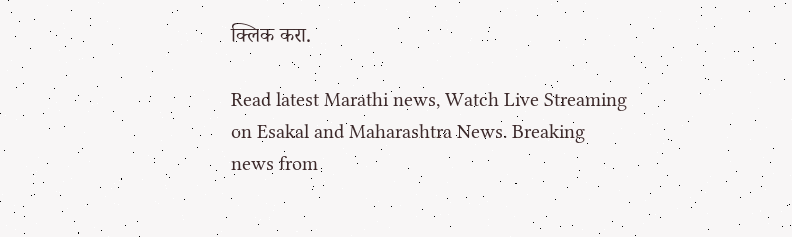क्लिक करा.

Read latest Marathi news, Watch Live Streaming on Esakal and Maharashtra News. Breaking news from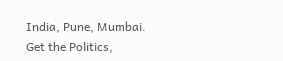India, Pune, Mumbai. Get the Politics,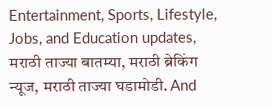Entertainment, Sports, Lifestyle, Jobs, and Education updates, मराठी ताज्या बातम्या, मराठी ब्रेकिंग न्यूज, मराठी ताज्या घडामोडी. And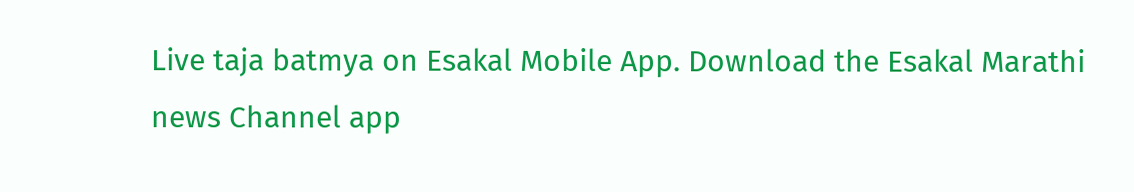Live taja batmya on Esakal Mobile App. Download the Esakal Marathi news Channel app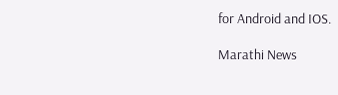for Android and IOS.

Marathi News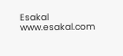Esakal
www.esakal.com